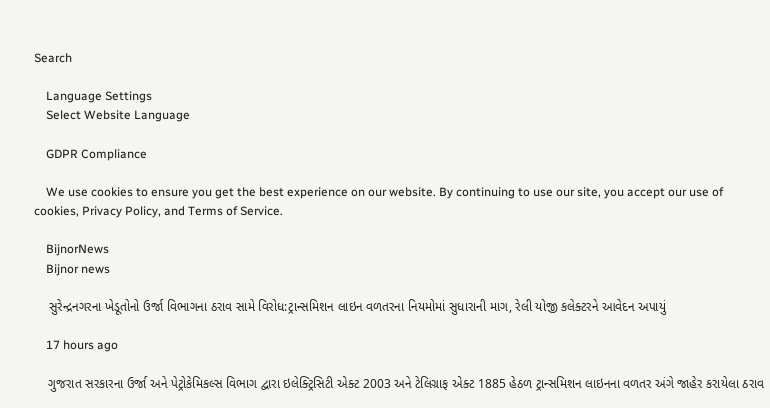Search

    Language Settings
    Select Website Language

    GDPR Compliance

    We use cookies to ensure you get the best experience on our website. By continuing to use our site, you accept our use of cookies, Privacy Policy, and Terms of Service.

    BijnorNews
    Bijnor news

    સુરેન્દ્રનગરના ખેડૂતોનો ઉર્જા વિભાગના ઠરાવ સામે વિરોધ:ટ્રાન્સમિશન લાઇન વળતરના નિયમોમાં સુધારાની માગ, રેલી યોજી કલેક્ટરને આવેદન અપાયું

    17 hours ago

    ગુજરાત સરકારના ઉર્જા અને પેટ્રોકેમિકલ્સ વિભાગ દ્વારા ઇલેક્ટ્રિસિટી એક્ટ 2003 અને ટેલિગ્રાફ એક્ટ 1885 હેઠળ ટ્રાન્સમિશન લાઇનના વળતર અંગે જાહેર કરાયેલા ઠરાવ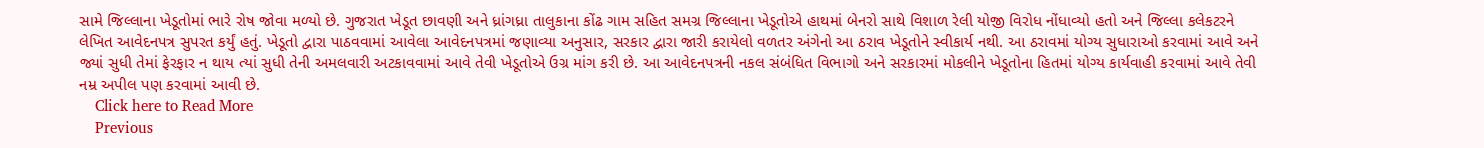સામે જિલ્લાના ખેડૂતોમાં ભારે રોષ જોવા મળ્યો છે. ગુજરાત ખેડૂત છાવણી અને ધ્રાંગધ્રા તાલુકાના કોંઢ ગામ સહિત સમગ્ર જિલ્લાના ખેડૂતોએ હાથમાં બેનરો સાથે વિશાળ રેલી યોજી વિરોધ નોંધાવ્યો હતો અને જિલ્લા કલેકટરને લેખિત આવેદનપત્ર સુપરત કર્યું હતું. ખેડૂતો દ્વારા પાઠવવામાં આવેલા આવેદનપત્રમાં જણાવ્યા અનુસાર, સરકાર દ્વારા જારી કરાયેલો વળતર અંગેનો આ ઠરાવ ખેડૂતોને સ્વીકાર્ય નથી. આ ઠરાવમાં યોગ્ય સુધારાઓ કરવામાં આવે અને જ્યાં સુધી તેમાં ફેરફાર ન થાય ત્યાં સુધી તેની અમલવારી અટકાવવામાં આવે તેવી ખેડૂતોએ ઉગ્ર માંગ કરી છે. આ આવેદનપત્રની નકલ સંબંધિત વિભાગો અને સરકારમાં મોકલીને ખેડૂતોના હિતમાં યોગ્ય કાર્યવાહી કરવામાં આવે તેવી નમ્ર અપીલ પણ કરવામાં આવી છે.
    Click here to Read More
    Previous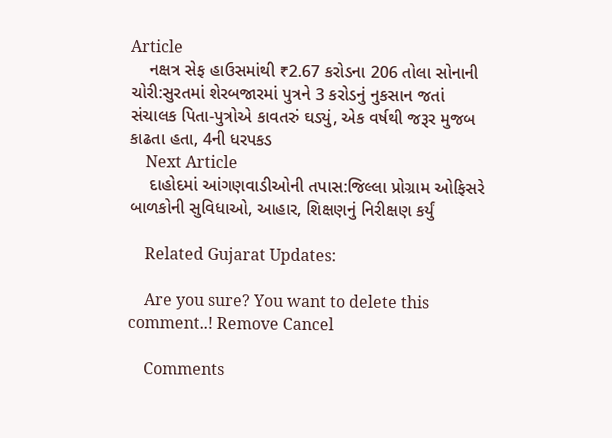Article
    નક્ષત્ર સેફ હાઉસમાંથી ₹2.67 કરોડના 206 તોલા સોનાની ચોરી:સુરતમાં શેરબજારમાં પુત્રને 3 કરોડનું નુકસાન જતાં સંચાલક પિતા-પુત્રોએ કાવતરું ઘડ્યું, એક વર્ષથી જરૂર મુજબ કાઢતા હતા, 4ની ધરપકડ
    Next Article
    દાહોદમાં આંગણવાડીઓની તપાસ:જિલ્લા પ્રોગ્રામ ઓફિસરે બાળકોની સુવિધાઓ, આહાર, શિક્ષણનું નિરીક્ષણ કર્યું

    Related Gujarat Updates:

    Are you sure? You want to delete this comment..! Remove Cancel

    Comments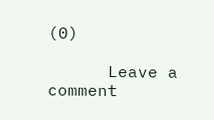(0)

      Leave a comment